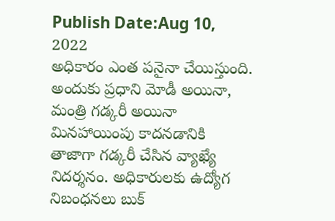Publish Date:Aug 10, 2022
అధికారం ఎంత పనైనా చేయిస్తుంది. అందుకు ప్రధాని మోడీ అయినా, మంత్రి గడ్కరీ అయినా మినహాయింపు కాదనడానికి తాజాగా గడ్కరీ చేసిన వ్యాఖ్యే నిదర్శనం. అధికారులకు ఉద్యోగ నిబంధనలు బుక్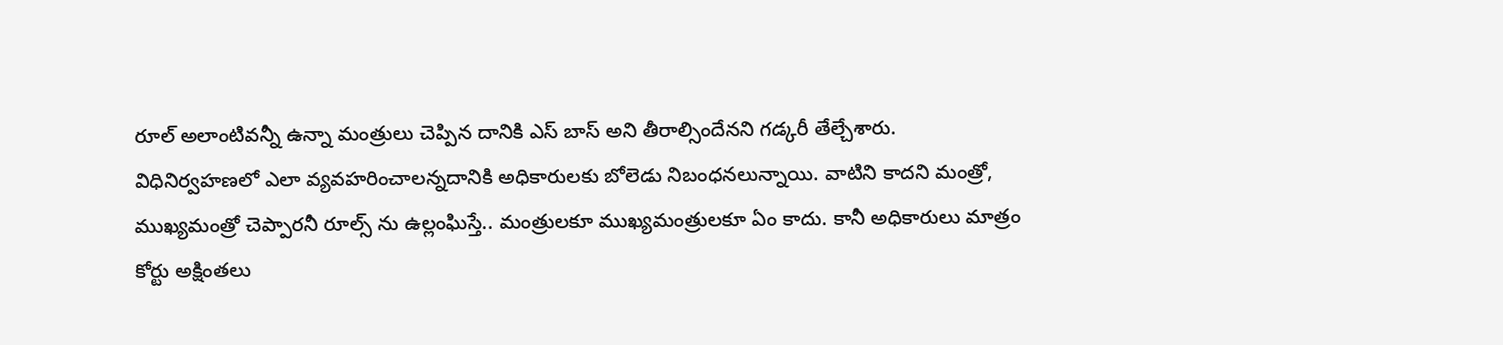రూల్ అలాంటివన్నీ ఉన్నా మంత్రులు చెప్పిన దానికి ఎస్ బాస్ అని తీరాల్సిందేనని గడ్కరీ తేల్చేశారు.
విధినిర్వహణలో ఎలా వ్యవహరించాలన్నదానికి అధికారులకు బోలెడు నిబంధనలున్నాయి. వాటిని కాదని మంత్రో, ముఖ్యమంత్రో చెప్పారనీ రూల్స్ ను ఉల్లంఘిస్తే.. మంత్రులకూ ముఖ్యమంత్రులకూ ఏం కాదు. కానీ అధికారులు మాత్రం కోర్టు అక్షింతలు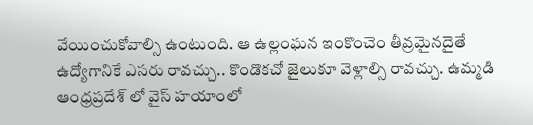వేయించుకోవాల్సి ఉంటుంది. ఆ ఉల్లంఘన ఇంకొంచెం తీవ్రమైనదైతే ఉద్యోగానికే ఎసరు రావచ్చు.. కొండొకచో జైలుకూ వెళ్లాల్సి రావచ్చు. ఉమ్మడి ఆంధ్రప్రదేశ్ లో వైస్ హయాంలో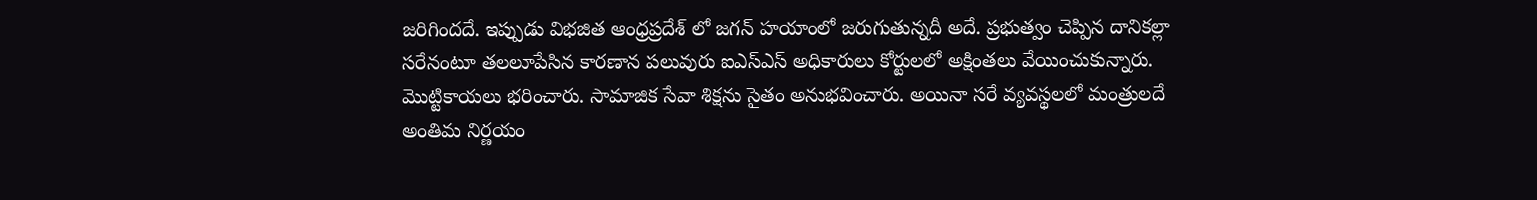జరిగిందదే. ఇప్పుడు విభజిత ఆంధ్రప్రదేశ్ లో జగన్ హయాంలో జరుగుతున్నదీ అదే. ప్రభుత్వం చెప్పిన దానికల్లా సరేనంటూ తలలూపేసిన కారణాన పలువురు ఐఎస్ఎస్ అధికారులు కోర్టులలో అక్షింతలు వేయించుకున్నారు.
మొట్టికాయలు భరించారు. సామాజిక సేవా శిక్షను సైతం అనుభవించారు. అయినా సరే వ్యవస్థలలో మంత్రులదే అంతిమ నిర్ణయం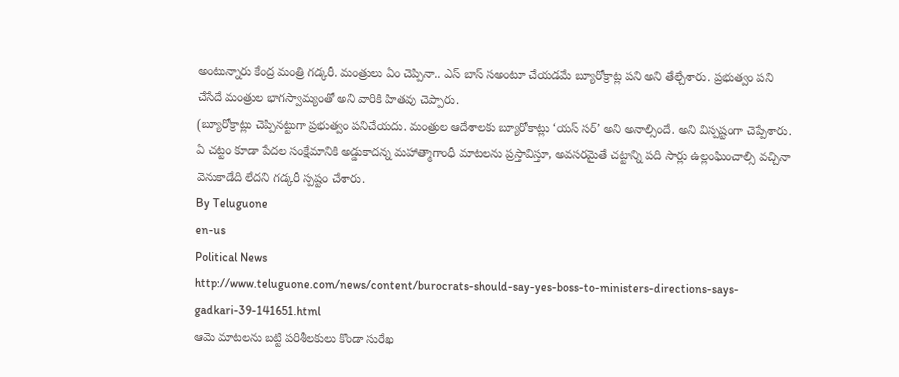అంటున్నారు కేంద్ర మంత్రి గడ్కరీ. మంత్రులు ఏం చెప్పినా.. ఎస్ బాస్ సఅంటూ చేయడమే బ్యూరోక్రాట్ల పని అని తేల్చేశారు. ప్రభుత్వం పని చేసేదే మంత్రుల భాగస్వామ్యంతో అని వారికి హితవు చెప్పారు.
(బ్యూరోక్రాట్లు చెప్పినట్టుగా ప్రభుత్వం పనిచేయదు. మంత్రుల ఆదేశాలకు బ్యూరోకాట్లు ‘యస్ సర్’ అని అనాల్సిందే. అని విస్పష్టంగా చెప్పేశారు. ఏ చట్టం కూడా పేదల సంక్షేమానికి అడ్డుకాదన్న మహాత్మాగాంధీ మాటలను ప్రస్తావిస్తూ, అవసరమైతే చట్టాన్ని పది సార్లు ఉల్లంఘించాల్సి వచ్చినా వెనుకాడేది లేదని గడ్కరీ స్పష్టం చేశారు.
By Teluguone
en-us
Political News
http://www.teluguone.com/news/content/burocrats-should-say-yes-boss-to-ministers-directions-says-gadkari-39-141651.html
ఆమె మాటలను బట్టి పరిశీలకులు కొండా సురేఖ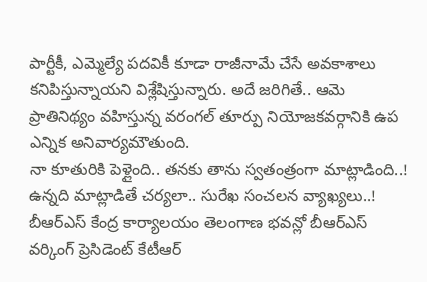పార్టీకీ, ఎమ్మెల్యే పదవికీ కూడా రాజీనామే చేసే అవకాశాలు కనిపిస్తున్నాయని విశ్లేషిస్తున్నారు. అదే జరిగితే.. ఆమె ప్రాతినిథ్యం వహిస్తున్న వరంగల్ తూర్పు నియోజకవర్గానికి ఉప ఎన్నిక అనివార్యమౌతుంది.
నా కూతురికి పెళ్లైంది.. తనకు తాను స్వతంత్రంగా మాట్లాడింది..!
ఉన్నది మాట్లాడితే చర్యలా.. సురేఖ సంచలన వ్యాఖ్యలు..!
బీఆర్ఎస్ కేంద్ర కార్యాలయం తెలంగాణ భవన్లో బీఆర్ఎస్ వర్కింగ్ ప్రెసిడెంట్ కేటీఆర్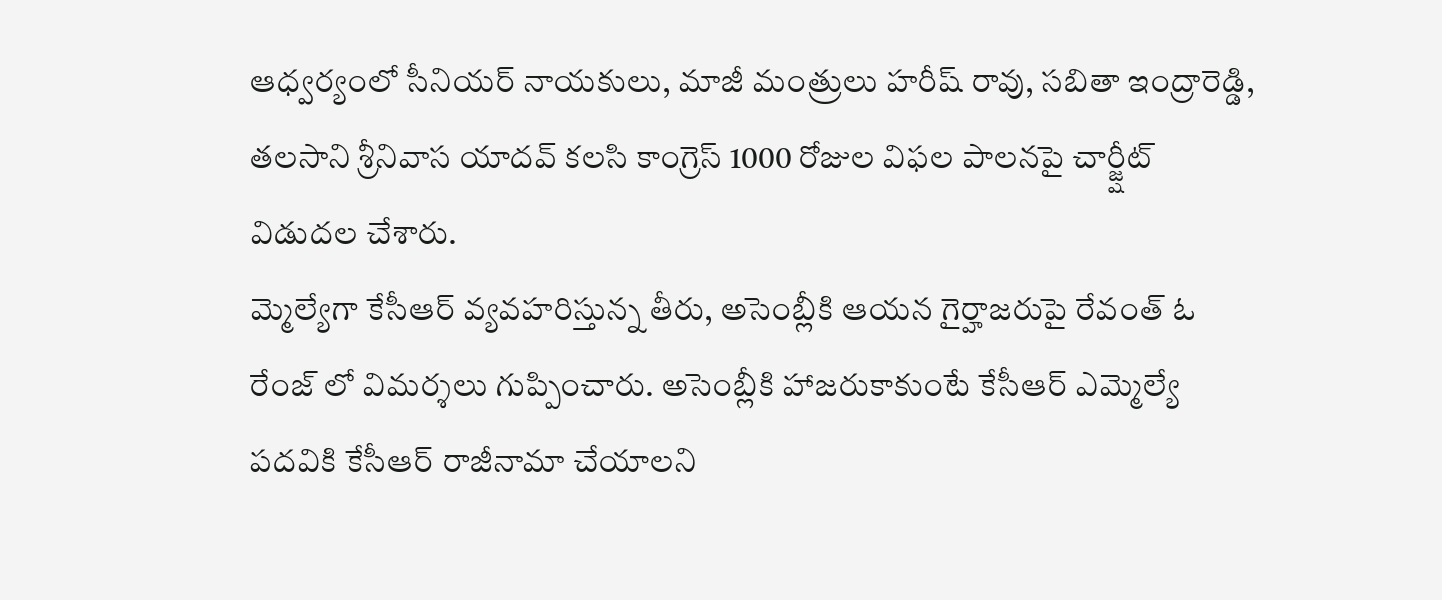ఆధ్వర్యంలో సీనియర్ నాయకులు, మాజీ మంత్రులు హరీష్ రావు, సబితా ఇంద్రారెడ్డి, తలసాని శ్రీనివాస యాదవ్ కలసి కాంగ్రెస్ 1000 రోజుల విఫల పాలనపై చార్జ్షీట్ విడుదల చేశారు.
మ్మెల్యేగా కేసీఆర్ వ్యవహరిస్తున్న తీరు, అసెంబ్లీకి ఆయన గైర్హాజరుపై రేవంత్ ఓ రేంజ్ లో విమర్శలు గుప్పించారు. అసెంబ్లీకి హాజరుకాకుంటే కేసీఆర్ ఎమ్మెల్యే పదవికి కేసీఆర్ రాజీనామా చేయాలని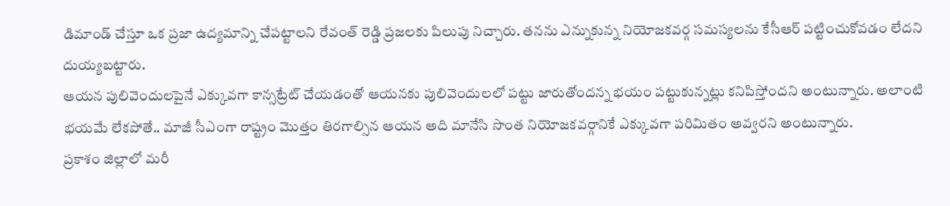డిమాండ్ చేస్తూ ఒక ప్రజా ఉద్యమాన్ని చేపట్టాలని రేవంత్ రెడ్డి ప్రజలకు పిలుపు నిచ్చారు. తనను ఎన్నుకున్న నియోజకవర్గ సమస్యలను కేసీఆర్ పట్టించుకోవడం లేదని దుయ్యబట్టారు.
ఆయన పులివెందులపైనే ఎక్కువగా కాన్సట్రేట్ చేయడంతో ఆయనకు పులివెందులలో పట్టు జారుతోందన్న భయం పట్టుకున్నట్లు కనిపిస్తోందని అంటున్నారు. అలాంటి భయమే లేకపోతే.. మాజీ సీఎంగా రాష్ట్రం మొత్తం తిరగాల్సిన ఆయన అది మానేసి సొంత నియోజకవర్గానికే ఎక్కువగా పరిమితం అవ్వరని అంటున్నారు.
ప్రకాశం జిల్లాలో మరీ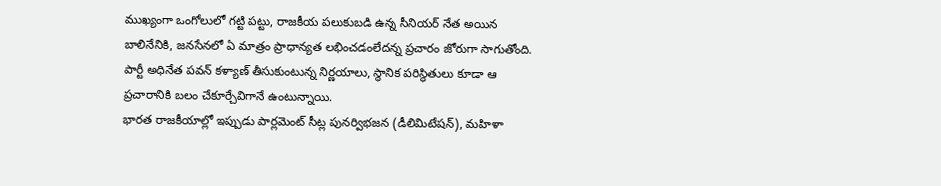ముఖ్యంగా ఒంగోలులో గట్టి పట్టు, రాజకీయ పలుకుబడి ఉన్న సీనియర్ నేత అయిన బాలినేనికి, జనసేనలో ఏ మాత్రం ప్రాధాన్యత లభించడంలేదన్న ప్రచారం జోరుగా సాగుతోంది. పార్టీ అధినేత పవన్ కళ్యాణ్ తీసుకుంటున్న నిర్ణయాలు, స్థానిక పరిస్థితులు కూడా ఆ ప్రచారానికి బలం చేకూర్చేవిగానే ఉంటున్నాయి.
భారత రాజకీయాల్లో ఇప్పుడు పార్లమెంట్ సీట్ల పునర్విభజన (డీలిమిటేషన్), మహిళా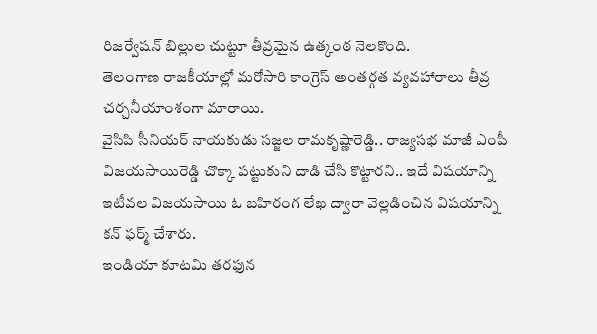రిజర్వేషన్ బిల్లుల చుట్టూ తీవ్రమైన ఉత్కంఠ నెలకొంది.
తెలంగాణ రాజకీయాల్లో మరోసారి కాంగ్రెస్ అంతర్గత వ్యవహారాలు తీవ్ర చర్చనీయాంశంగా మారాయి.
వైసిపి సీనియర్ నాయకుడు సజ్జల రామకృష్ణారెడ్డి.. రాజ్యసభ మాజీ ఎంపీ విజయసాయిరెడ్డి చొక్కా పట్టుకుని దాడి చేసి కొట్టారని.. ఇదే విషయాన్ని ఇటీవల విజయసాయి ఓ బహిరంగ లేఖ ద్వారా వెల్లడించిన విషయాన్ని కన్ ఫర్మ్ చేశారు.
ఇండియా కూటమి తరఫున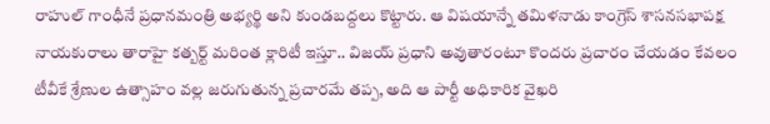రాహుల్ గాంధీనే ప్రధానమంత్రి అభ్యర్థి అని కుండబద్దలు కొట్టారు. ఆ విషయాన్నే తమిళనాడు కాంగ్రెస్ శాసనసభాపక్ష నాయకురాలు తారాహై కత్బర్ట్ మరింత క్లారిటీ ఇస్తూ.. విజయ్ ప్రధాని అవుతారంటూ కొందరు ప్రచారం చేయడం కేవలం టీవీకే శ్రేణుల ఉత్సాహం వల్ల జరుగుతున్న ప్రచారమే తప్ప, అది ఆ పార్టీ అధికారిక వైఖరి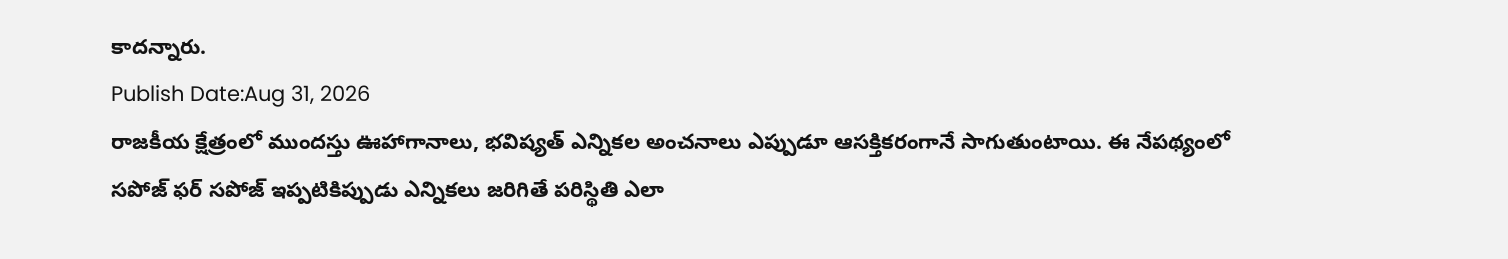కాదన్నారు.
Publish Date:Aug 31, 2026
రాజకీయ క్షేత్రంలో ముందస్తు ఊహాగానాలు, భవిష్యత్ ఎన్నికల అంచనాలు ఎప్పుడూ ఆసక్తికరంగానే సాగుతుంటాయి. ఈ నేపథ్యంలో సపోజ్ ఫర్ సపోజ్ ఇప్పటికిప్పుడు ఎన్నికలు జరిగితే పరిస్థితి ఎలా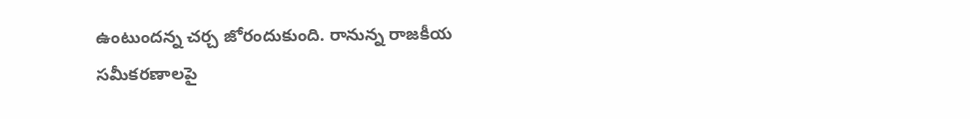ఉంటుందన్న చర్చ జోరందుకుంది. రానున్న రాజకీయ సమీకరణాలపై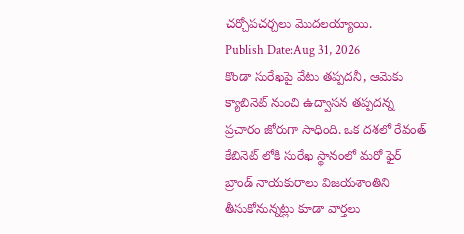చర్చోపచర్చలు మొదలయ్యాయి.
Publish Date:Aug 31, 2026
కొండా సురేఖపై వేటు తప్పదనీ, ఆమెకు క్యాబినెట్ నుంచి ఉద్వాసన తప్పదన్న ప్రచారం జోరుగా సాధింది. ఒక దశలో రేవంత్ కేబినెట్ లోకి సురేఖ స్థానంలో మరో ఫైర్ బ్రాండ్ నాయకురాలు విజయశాంతిని తీసుకోనున్నట్లు కూడా వార్తలు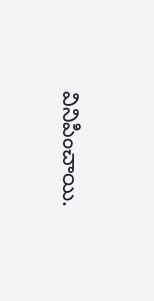వినిపించాయి.